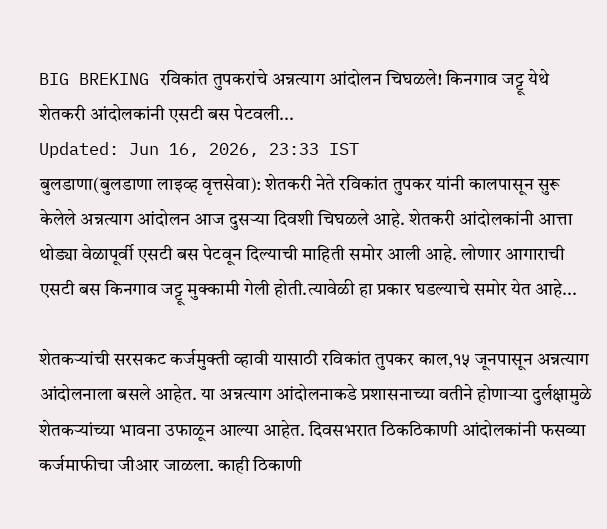BIG BREKING रविकांत तुपकरांचे अन्नत्याग आंदोलन चिघळले! किनगाव जट्टू येथे शेतकरी आंदोलकांनी एसटी बस पेटवली...
Updated: Jun 16, 2026, 23:33 IST
बुलडाणा(बुलडाणा लाइव्ह वृत्तसेवा): शेतकरी नेते रविकांत तुपकर यांनी कालपासून सुरू केलेले अन्नत्याग आंदोलन आज दुसऱ्या दिवशी चिघळले आहे. शेतकरी आंदोलकांनी आत्ता थोड्या वेळापूर्वी एसटी बस पेटवून दिल्याची माहिती समोर आली आहे. लोणार आगाराची एसटी बस किनगाव जट्टू मुक्कामी गेली होती.त्यावेळी हा प्रकार घडल्याचे समोर येत आहे...

शेतकऱ्यांची सरसकट कर्जमुक्ती व्हावी यासाठी रविकांत तुपकर काल,१५ जूनपासून अन्नत्याग आंदोलनाला बसले आहेत. या अन्नत्याग आंदोलनाकडे प्रशासनाच्या वतीने होणाऱ्या दुर्लक्षामुळे शेतकऱ्यांच्या भावना उफाळून आल्या आहेत. दिवसभरात ठिकठिकाणी आंदोलकांनी फसव्या कर्जमाफीचा जीआर जाळला. काही ठिकाणी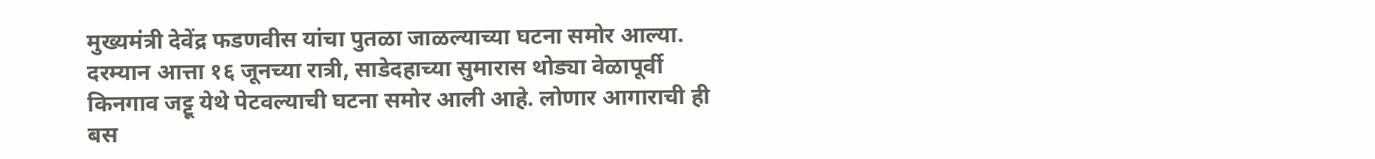मुख्यमंत्री देवेंद्र फडणवीस यांचा पुतळा जाळल्याच्या घटना समोर आल्या. दरम्यान आत्ता १६ जूनच्या रात्री, साडेदहाच्या सुमारास थोड्या वेळापूर्वी किनगाव जट्टू येथे पेटवल्याची घटना समोर आली आहे. लोणार आगाराची ही बस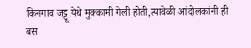किनगाव जट्टू येथे मुक्कामी गेली होती,त्यावेळी आंदोलकांनी ही बस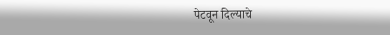पेटवून दिल्याचे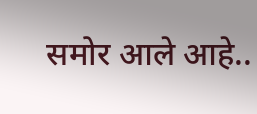समोर आले आहे..